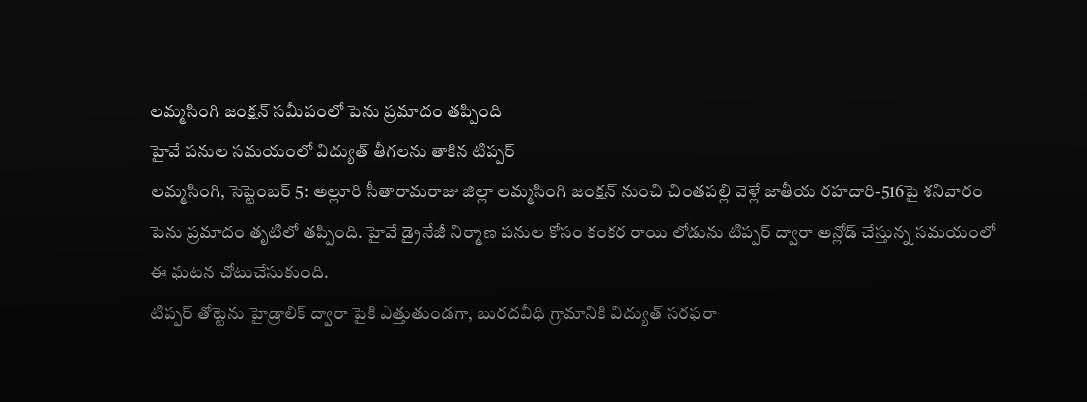లమ్మసింగి జంక్షన్ సమీపంలో పెను ప్రమాదం తప్పింది
హైవే పనుల సమయంలో విద్యుత్ తీగలను తాకిన టిప్పర్
లమ్మసింగి, సెప్టెంబర్ 5: అల్లూరి సీతారామరాజు జిల్లా లమ్మసింగి జంక్షన్ నుంచి చింతపల్లి వెళ్లే జాతీయ రహదారి-516పై శనివారం పెను ప్రమాదం తృటిలో తప్పింది. హైవే డ్రైనేజీ నిర్మాణ పనుల కోసం కంకర రాయి లోడును టిప్పర్ ద్వారా అన్లోడ్ చేస్తున్న సమయంలో ఈ ఘటన చోటుచేసుకుంది.
టిప్పర్ తోట్టెను హైడ్రాలిక్ ద్వారా పైకి ఎత్తుతుండగా, బురదవీధి గ్రామానికి విద్యుత్ సరఫరా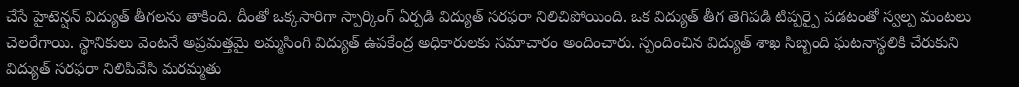చేసే హైటెన్షన్ విద్యుత్ తీగలను తాకింది. దీంతో ఒక్కసారిగా స్పార్కింగ్ ఏర్పడి విద్యుత్ సరఫరా నిలిచిపోయింది. ఒక విద్యుత్ తీగ తెగిపడి టిప్పర్పై పడటంతో స్వల్ప మంటలు చెలరేగాయి. స్థానికులు వెంటనే అప్రమత్తమై లమ్మసింగి విద్యుత్ ఉపకేంద్ర అధికారులకు సమాచారం అందించారు. స్పందించిన విద్యుత్ శాఖ సిబ్బంది ఘటనాస్థలికి చేరుకుని విద్యుత్ సరఫరా నిలిపివేసి మరమ్మతు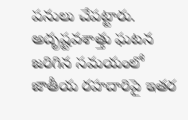పనులు చేపట్టారు. అదృష్టవశాత్తు ఘటన జరిగిన సమయంలో జాతీయ రహదారిపై ఇతర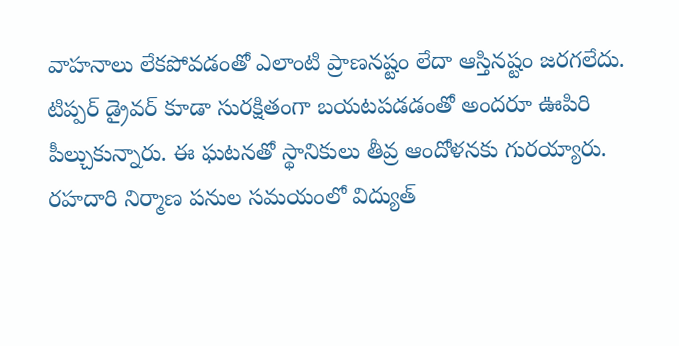వాహనాలు లేకపోవడంతో ఎలాంటి ప్రాణనష్టం లేదా ఆస్తినష్టం జరగలేదు. టిప్పర్ డ్రైవర్ కూడా సురక్షితంగా బయటపడడంతో అందరూ ఊపిరి పీల్చుకున్నారు. ఈ ఘటనతో స్థానికులు తీవ్ర ఆందోళనకు గురయ్యారు. రహదారి నిర్మాణ పనుల సమయంలో విద్యుత్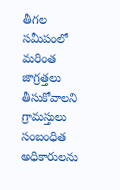తీగల సమీపంలో మరింత జాగ్రత్తలు తీసుకోవాలని గ్రామస్తులు సంబంధిత అధికారులను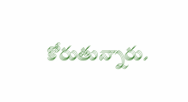కోరుతున్నారు.